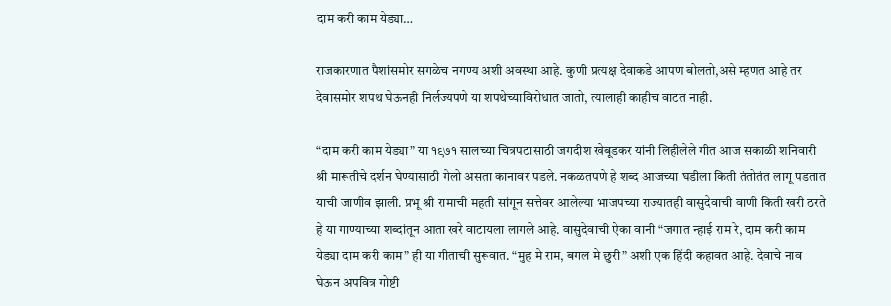दाम करी काम येड्या…

राजकारणात पैशांसमोर सगळेच नगण्य अशी अवस्था आहे. कुणी प्रत्यक्ष देवाकडे आपण बोलतो,असे म्हणत आहे तर देवासमोर शपथ घेऊनही निर्लज्यपणे या शपथेच्याविरोधात जातो, त्यालाही काहीच वाटत नाही.

“दाम करी काम येड्या” या १९७१ सालच्या चित्रपटासाठी जगदीश खेबूडकर यांनी लिहीलेले गीत आज सकाळी शनिवारी श्री मारूतीचे दर्शन घेण्यासाठी गेलो असता कानावर पडले. नकळतपणे हे शब्द आजच्या घडीला किती तंतोतंत लागू पडतात याची जाणीव झाली. प्रभू श्री रामाची महती सांगून सत्तेवर आलेल्या भाजपच्या राज्यातही वासुदेवाची वाणी किती खरी ठरते हे या गाण्याच्या शब्दांतून आता खरे वाटायला लागले आहे. वासुदेवाची ऐका वानी “जगात न्हाई राम रे, दाम करी काम येड्या दाम करी काम” ही या गीताची सुरूवात. “मुह मे राम, बगल मे छुरी” अशी एक हिंदी कहावत आहे. देवाचे नाव घेऊन अपवित्र गोष्टी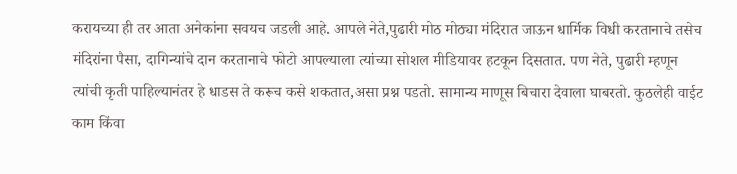करायच्या ही तर आता अनेकांना सवयच जडली आहे. आपले नेते,पुढारी मोठ मोठ्या मंदिरात जाऊन धार्मिक विधी करतानाचे तसेच मंदिरांना पैसा, दागिन्यांचे दान करतानाचे फोटो आपल्याला त्यांच्या सोशल मीडियावर हटकून दिसतात. पण नेते, पुढारी म्हणून त्यांची कृती पाहिल्यानंतर हे धाडस ते करूच कसे शकतात,असा प्रश्न पडतो. सामान्य माणूस बिचारा देवाला घाबरतो. कुठलेही वाईट काम किंवा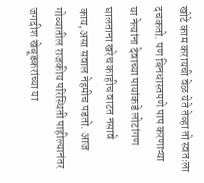खोटे काम करायची वेळ येते तेव्हा तो स्वतःला दचकतो. पण बिनधास्तपणे पाप करणाऱ्या या नेत्यांना देवाच्या पायांकडे लोटांगण घालताना खरेच काहीच वाटत नसावे काय,असा सवाल नेहमीच पडतो. आज गोव्यातील राजकीय परिस्थिती पाहील्यानंतर जगदीश खेबूडकरांच्या या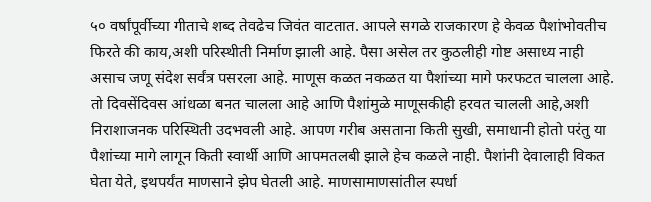५० वर्षांपूर्वीच्या गीताचे शब्द तेवढेच जिवंत वाटतात. आपले सगळे राजकारण हे केवळ पैशांभोवतीच फिरते की काय,अशी परिस्थीती निर्माण झाली आहे. पैसा असेल तर कुठलीही गोष्ट असाध्य नाही असाच जणू संदेश सर्वंत्र पसरला आहे. माणूस कळत नकळत या पैशांच्या मागे फरफटत चालला आहे. तो दिवसेंदिवस आंधळा बनत चालला आहे आणि पैशांमुळे माणूसकीही हरवत चालली आहे,अशी निराशाजनक परिस्थिती उदभवली आहे. आपण गरीब असताना किती सुखी, समाधानी होतो परंतु या पैशांच्या मागे लागून किती स्वार्थी आणि आपमतलबी झाले हेच कळले नाही. पैशांनी देवालाही विकत घेता येते, इथपर्यंत माणसाने झेप घेतली आहे. माणसामाणसांतील स्पर्धा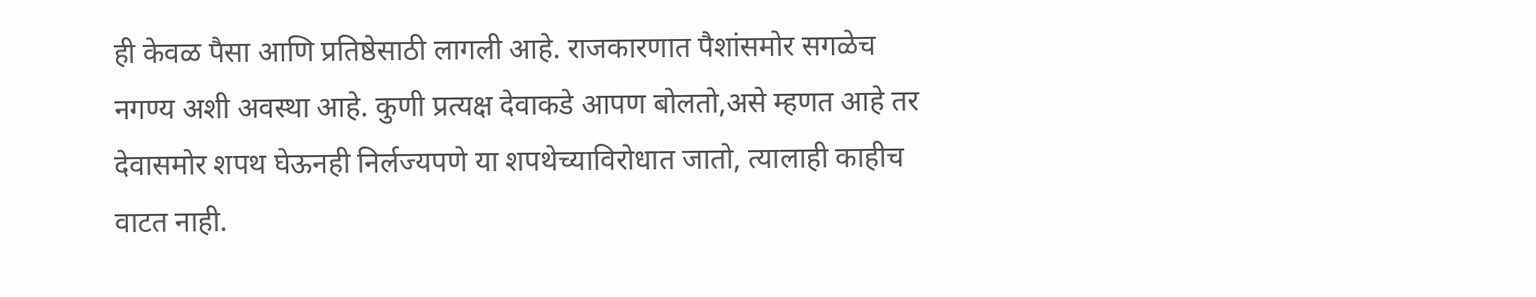ही केवळ पैसा आणि प्रतिष्ठेसाठी लागली आहे. राजकारणात पैशांसमोर सगळेच नगण्य अशी अवस्था आहे. कुणी प्रत्यक्ष देवाकडे आपण बोलतो,असे म्हणत आहे तर देवासमोर शपथ घेऊनही निर्लज्यपणे या शपथेच्याविरोधात जातो, त्यालाही काहीच वाटत नाही.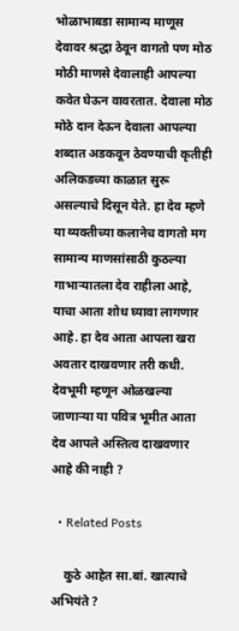भोळाभाबडा सामान्य माणूस देवावर श्रद्धा ठेवून वागतो पण मोठ मोठी माणसे देवालाही आपल्या कवेत घेऊन वावरतात. देवाला मोठ मोठे दान देऊन देवाला आपल्या शब्दात अडकवून ठेवण्याची कृतीही अलिकडच्या काळात सुरू असल्याचे दिसून येते. हा देव म्हणे या व्यक्तीच्या कलानेच वागतो मग सामान्य माणसांसाठी कुठल्या गाभाऱ्यातला देव राहीला आहे, याचा आता शोध घ्यावा लागणार आहे. हा देव आता आपला खरा अवतार दाखवणार तरी कधी. देवभूमी म्हणून ओळखल्या जाणाऱ्या या पवित्र भूमीत आता देव आपले अस्तित्व दाखवणार आहे की नाही ?

  • Related Posts

    कुठे आहेत सा.बां. खात्याचे अभियंते ?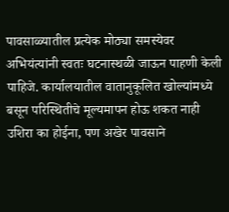पावसाळ्यातील प्रत्येक मोठ्या समस्येवर अभियंत्यांनी स्वतः घटनास्थळी जाऊन पाहणी केली पाहिजे. कार्यालयातील वातानुकूलित खोल्यांमध्ये बसून परिस्थितीचे मूल्यमापन होऊ शकत नाही उशिरा का होईना, पण अखेर पावसाने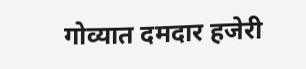गोव्यात दमदार हजेरी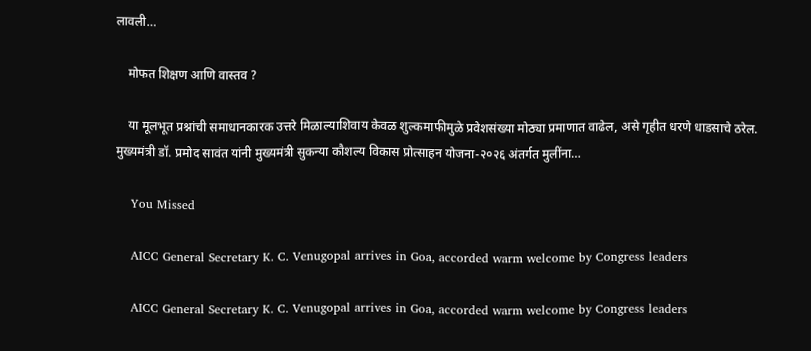लावली…

    मोफत शिक्षण आणि वास्तव ?

    या मूलभूत प्रश्नांची समाधानकारक उत्तरे मिळाल्याशिवाय केवळ शुल्कमाफीमुळे प्रवेशसंख्या मोठ्या प्रमाणात वाढेल, असे गृहीत धरणे धाडसाचे ठरेल. मुख्यमंत्री डॉ. प्रमोद सावंत यांनी मुख्यमंत्री सुकन्या कौशल्य विकास प्रोत्साहन योजना-२०२६ अंतर्गत मुलींना…

    You Missed

    AICC General Secretary K. C. Venugopal arrives in Goa, accorded warm welcome by Congress leaders

    AICC General Secretary K. C. Venugopal arrives in Goa, accorded warm welcome by Congress leaders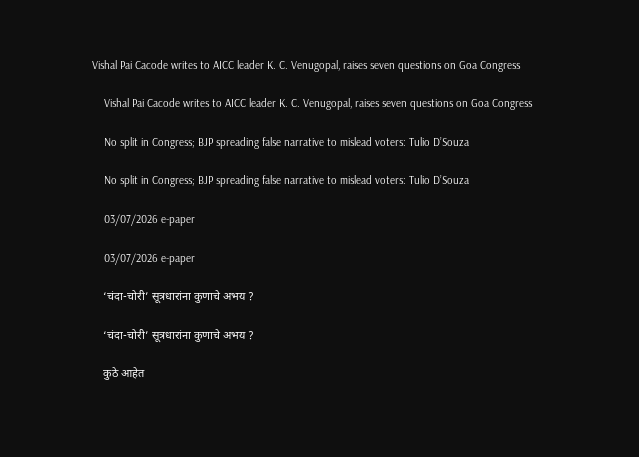Vishal Pai Cacode writes to AICC leader K. C. Venugopal, raises seven questions on Goa Congress

    Vishal Pai Cacode writes to AICC leader K. C. Venugopal, raises seven questions on Goa Congress

    No split in Congress; BJP spreading false narrative to mislead voters: Tulio D’Souza

    No split in Congress; BJP spreading false narrative to mislead voters: Tulio D’Souza

    03/07/2026 e-paper

    03/07/2026 e-paper

    ‘चंदा-चोरी’ सूत्रधारांना कुणाचे अभय ?

    ‘चंदा-चोरी’ सूत्रधारांना कुणाचे अभय ?

    कुठे आहेत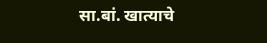सा.बां. खात्याचे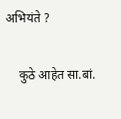अभियंते ?

    कुठे आहेत सा.बां.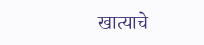खात्याचे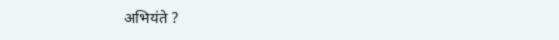अभियंते ?